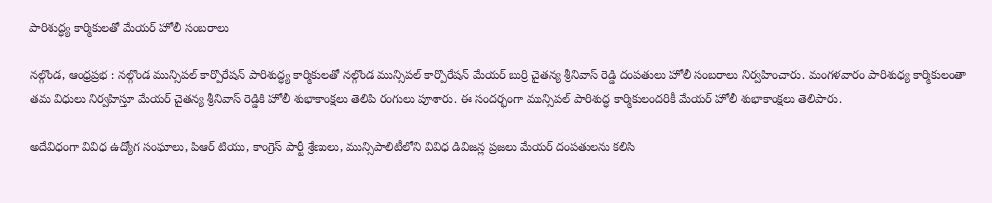పారిశుద్ధ్య కార్మికులతో మేయర్ హోలీ సంబరాలు

నల్గొండ, ఆంధ్రప్రభ : నల్గొండ మున్సిపల్ కార్పొరేషన్ పారిశుద్ధ్య కార్మికులతో నల్గొండ మున్సిపల్ కార్పొరేషన్ మేయర్ బుర్రి చైతన్య శ్రీనివాస్ రెడ్డి దంపతులు హోలీ సంబరాలు నిర్వహించారు. మంగళవారం పారిశుధ్య కార్మికులంతా తమ విధులు నిర్వహిస్తూ మేయర్ చైతన్య శ్రీనివాస్ రెడ్డికి హోలీ శుభాకాంక్షలు తెలిపి రంగులు పూశారు. ఈ సందర్భంగా మున్సిపల్ పారిశుద్ధ కార్మికులందరికీ మేయర్ హోలీ శుభాకాంక్షలు తెలిపారు.

అదేవిధంగా వివిధ ఉద్యోగ సంఘాలు, పిఆర్ టియు, కాంగ్రెస్ పార్టీ శ్రేణులు, మున్సిపాలిటీలోని వివిధ డివిజన్ల ప్రజలు మేయర్ దంపతులను కలిసి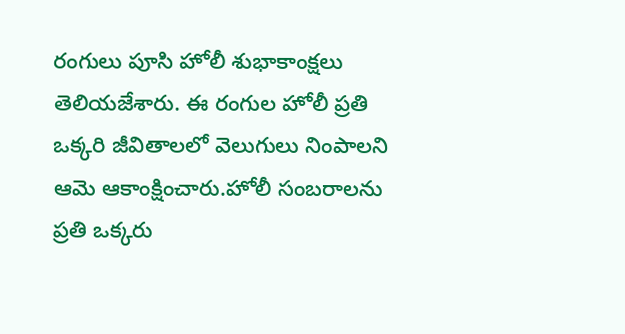రంగులు పూసి హోలీ శుభాకాంక్షలు తెలియజేశారు. ఈ రంగుల హోలీ ప్రతి ఒక్కరి జీవితాలలో వెలుగులు నింపాలని ఆమె ఆకాంక్షించారు.హోలీ సంబరాలను ప్రతి ఒక్కరు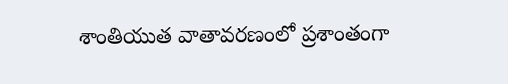శాంతియుత వాతావరణంలో ప్రశాంతంగా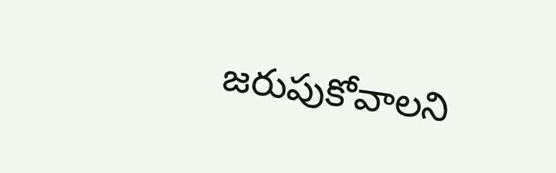జరుపుకోవాలని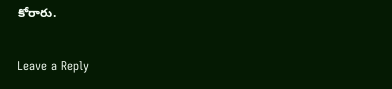కోరారు.

Leave a Reply